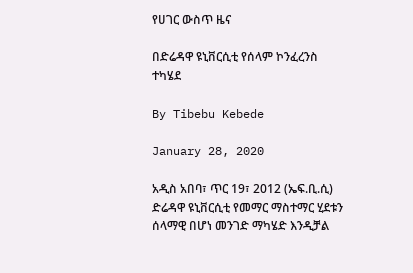የሀገር ውስጥ ዜና

በድሬዳዋ ዩኒቨርሲቲ የሰላም ኮንፈረንስ ተካሄደ

By Tibebu Kebede

January 28, 2020

አዲስ አበባ፣ ጥር 19፣ 2012 (ኤፍ.ቢ.ሲ) ድሬዳዋ ዩኒቨርሲቲ የመማር ማስተማር ሂደቱን ሰላማዊ በሆነ መንገድ ማካሄድ እንዲቻል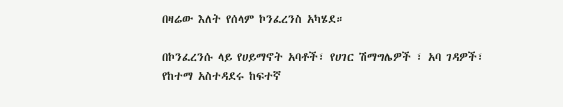በዛሬው እለት የሰላም ኮንፈረንስ አካሄደ።

በኮንፈረንሱ ላይ የሀይማኖት አባቶች፣ የሀገር ሽማግሌዎች ፣ አባ ገዳዎች፣ የከተማ አስተዳደሩ ከፍተኛ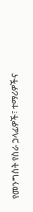የመንግስት የስራ ኃላፊዎች፣ ተማሪዎችና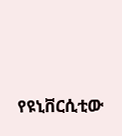የዩኒቨርሲቲው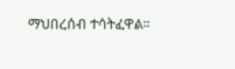ማህበረሰብ ተሳትፈዋል።